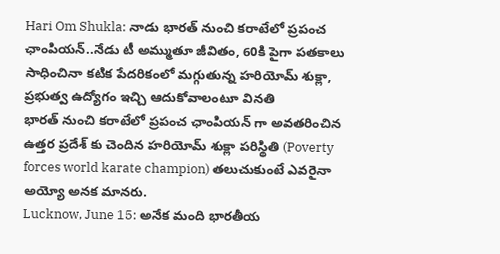Hari Om Shukla: నాడు భారత్ నుంచి కరాటేలో ప్రపంచ ఛాంపియన్..నేడు టీ అమ్ముతూ జీవితం, 60కి పైగా పతకాలు సాధించినా కటిక పేదరికంలో మగ్గుతున్న హరియోమ్ శుక్లా, ప్రభుత్వ ఉద్యోగం ఇచ్చి ఆదుకోవాలంటూ వినతి
భారత్ నుంచి కరాటేలో ప్రపంచ ఛాంపియన్ గా అవతరించిన ఉత్తర ప్రదేశ్ కు చెందిన హరియోమ్ శుక్లా పరిస్థితి (Poverty forces world karate champion) తలుచుకుంటే ఎవరైనా అయ్యో అనక మానరు.
Lucknow, June 15: అనేక మంది భారతీయ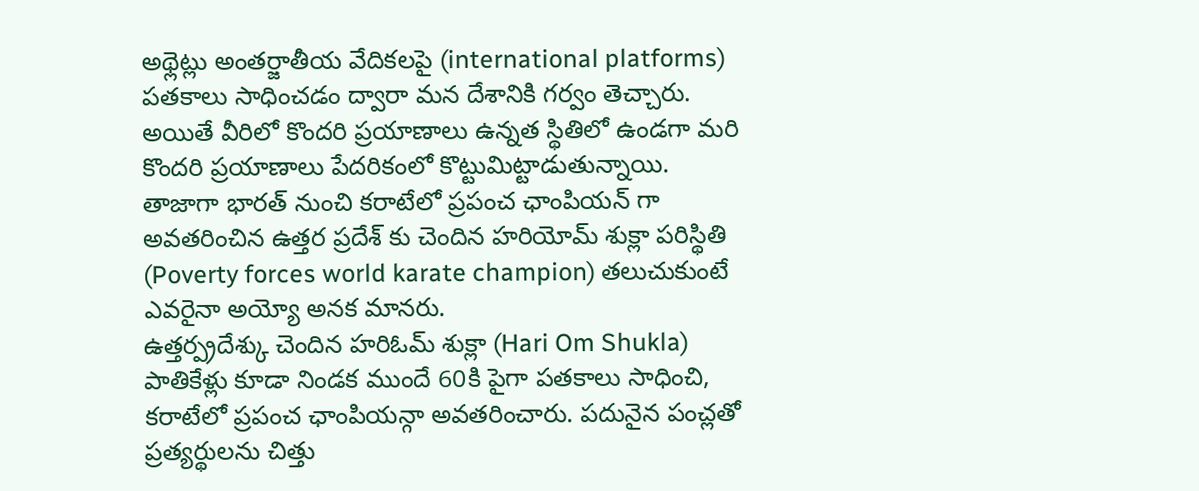అథ్లెట్లు అంతర్జాతీయ వేదికలపై (international platforms) పతకాలు సాధించడం ద్వారా మన దేశానికి గర్వం తెచ్చారు. అయితే వీరిలో కొందరి ప్రయాణాలు ఉన్నత స్థితిలో ఉండగా మరి కొందరి ప్రయాణాలు పేదరికంలో కొట్టుమిట్టాడుతున్నాయి. తాజాగా భారత్ నుంచి కరాటేలో ప్రపంచ ఛాంపియన్ గా అవతరించిన ఉత్తర ప్రదేశ్ కు చెందిన హరియోమ్ శుక్లా పరిస్థితి (Poverty forces world karate champion) తలుచుకుంటే ఎవరైనా అయ్యో అనక మానరు.
ఉత్తర్ప్రదేశ్కు చెందిన హరిఓమ్ శుక్లా (Hari Om Shukla) పాతికేళ్లు కూడా నిండక ముందే 60కి పైగా పతకాలు సాధించి, కరాటేలో ప్రపంచ ఛాంపియన్గా అవతరించారు. పదునైన పంచ్లతో ప్రత్యర్థులను చిత్తు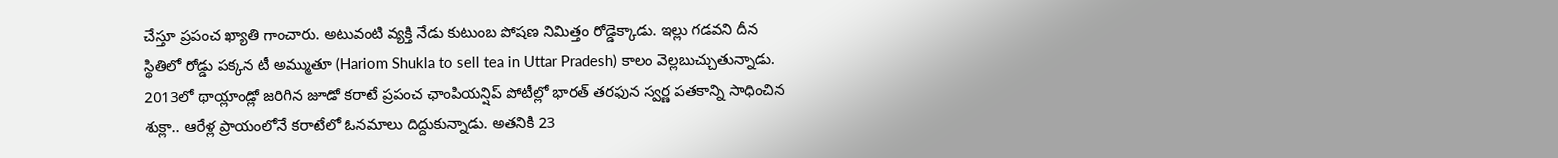చేస్తూ ప్రపంచ ఖ్యాతి గాంచారు. అటువంటి వ్యక్తి నేడు కుటుంబ పోషణ నిమిత్తం రోడ్డెక్కాడు. ఇల్లు గడవని దీన స్థితిలో రోడ్డు పక్కన టీ అమ్ముతూ (Hariom Shukla to sell tea in Uttar Pradesh) కాలం వెల్లబుచ్చుతున్నాడు.
2013లో థాయ్లాండ్లో జరిగిన జూడో కరాటే ప్రపంచ ఛాంపియన్షిప్ పోటీల్లో భారత్ తరఫున స్వర్ణ పతకాన్ని సాధించిన శుక్లా.. ఆరేళ్ల ప్రాయంలోనే కరాటేలో ఓనమాలు దిద్దుకున్నాడు. అతనికి 23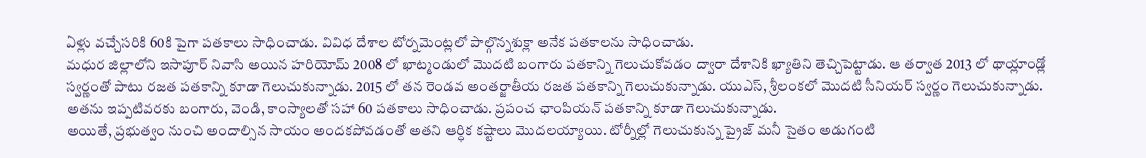ఏళ్లు వచ్చేసరికి 60కి పైగా పతకాలు సాధించాడు. వివిధ దేశాల టోర్నమెంట్లలో పాల్గొన్నశుక్లా అనేక పతకాలను సాధించాడు.
మధుర జిల్లాలోని ఇసాపూర్ నివాసి అయిన హరియోమ్ 2008 లో ఖాట్మండులో మొదటి బంగారు పతకాన్ని గెలుచుకోవడం ద్వారా దేశానికి ఖ్యాతిని తెచ్చిపెట్టాడు. ఆ తర్వాత 2013 లో థాయ్లాండ్లో స్వర్ణంతో పాటు రజత పతకాన్ని కూడా గెలుచుకున్నాడు. 2015 లో తన రెండవ అంతర్జాతీయ రజత పతకాన్ని గెలుచుకున్నాడు. యుఎస్, శ్రీలంకలో మొదటి సీనియర్ స్వర్ణం గెలుచుకున్నాడు. అతను ఇప్పటివరకు బంగారు, వెండి, కాంస్యాలతో సహా 60 పతకాలు సాధించాడు. ప్రపంచ ఛాంపియన్ పతకాన్ని కూడా గెలుచుకున్నాడు.
అయితే, ప్రభుత్వం నుంచి అందాల్సిన సాయం అందకపోవడంతో అతని ఆర్ధిక కష్టాలు మొదలయ్యాయి. టోర్నీల్లో గెలుచుకున్న ప్రైజ్ మనీ సైతం అడుగంటి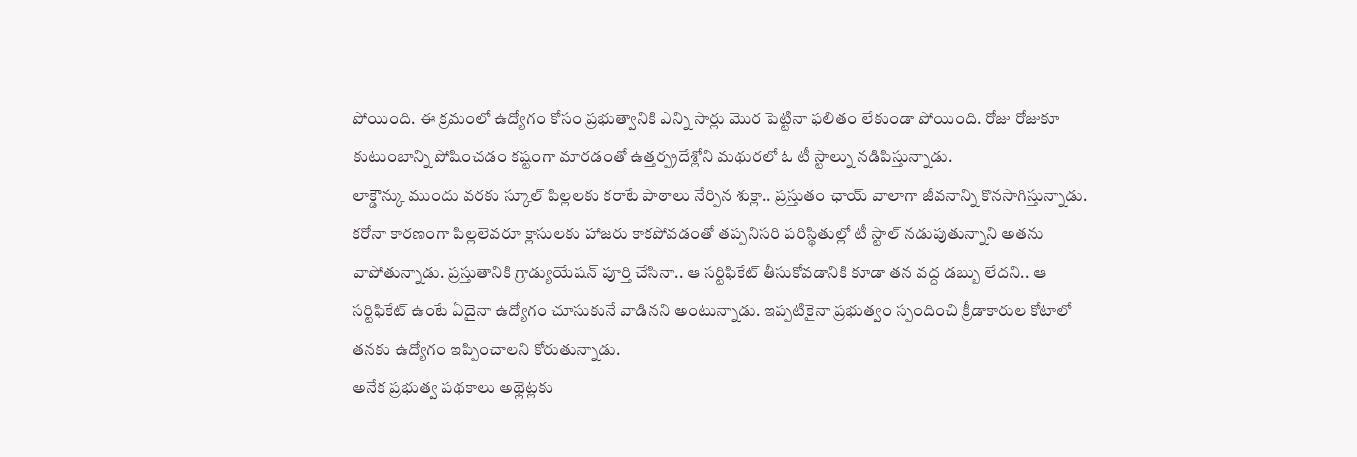పోయింది. ఈ క్రమంలో ఉద్యోగం కోసం ప్రభుత్వానికి ఎన్ని సార్లు మొర పెట్టినా ఫలితం లేకుండా పోయింది. రోజు రోజుకూ కుటుంబాన్ని పోషించడం కష్టంగా మారడంతో ఉత్తర్ప్రదేశ్లోని మథురలో ఓ టీ స్టాల్ను నడిపిస్తున్నాడు.
లాక్డౌన్కు ముందు వరకు స్కూల్ పిల్లలకు కరాటే పాఠాలు నేర్పిన శుక్లా.. ప్రస్తుతం ఛాయ్ వాలాగా జీవనాన్ని కొనసాగిస్తున్నాడు. కరోనా కారణంగా పిల్లలెవరూ క్లాసులకు హాజరు కాకపోవడంతో తప్పనిసరి పరిస్థితుల్లో టీ స్టాల్ నడుపుతున్నాని అతను వాపోతున్నాడు. ప్రస్తుతానికి గ్రాడ్యుయేషన్ పూర్తి చేసినా.. ఆ సర్టిఫికేట్ తీసుకోవడానికి కూడా తన వద్ద డబ్బు లేదని.. ఆ సర్టిఫికేట్ ఉంటే ఏదైనా ఉద్యోగం చూసుకునే వాడినని అంటున్నాడు. ఇప్పటికైనా ప్రభుత్వం స్పందించి క్రీడాకారుల కోటాలో తనకు ఉద్యోగం ఇప్పించాలని కోరుతున్నాడు.
అనేక ప్రభుత్వ పథకాలు అథ్లెట్లకు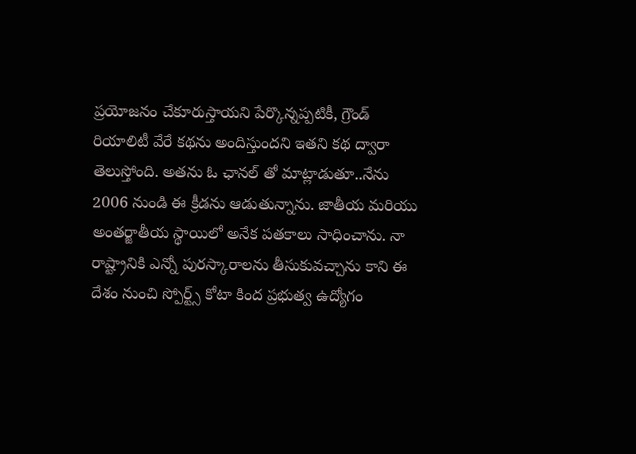ప్రయోజనం చేకూరుస్తాయని పేర్కొన్నప్పటికీ, గ్రౌండ్ రియాలిటీ వేరే కథను అందిస్తుందని ఇతని కథ ద్వారా తెలుస్తోంది. అతను ఓ ఛానల్ తో మాట్లాడుతూ..నేను 2006 నుండి ఈ క్రీడను ఆడుతున్నాను. జాతీయ మరియు అంతర్జాతీయ స్థాయిలో అనేక పతకాలు సాధించాను. నా రాష్ట్రానికి ఎన్నో పురస్కారాలను తీసుకువచ్చాను కాని ఈ దేశం నుంచి స్పోర్ట్స్ కోటా కింద ప్రభుత్వ ఉద్యోగం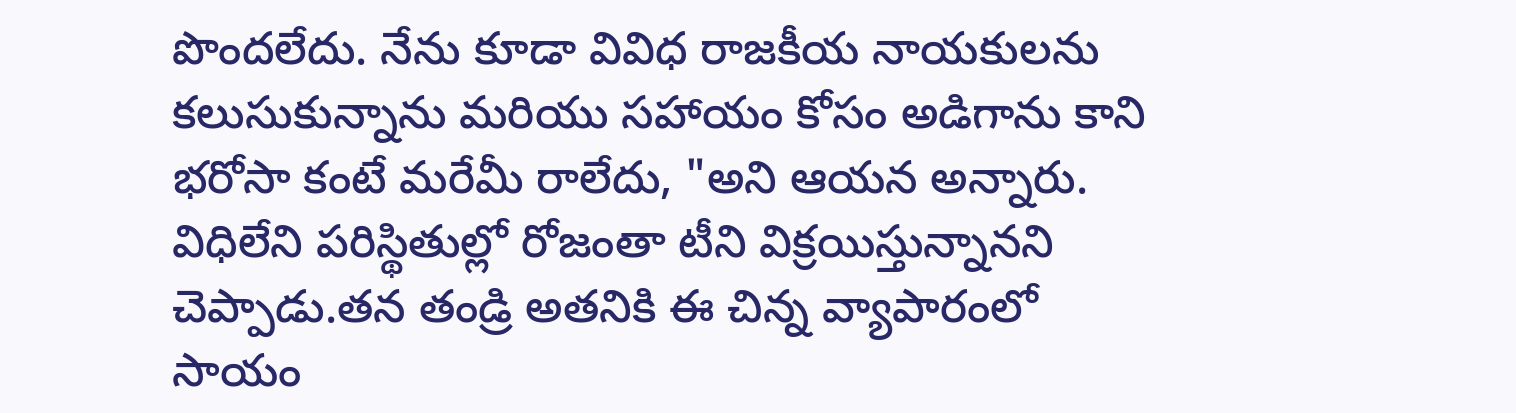పొందలేదు. నేను కూడా వివిధ రాజకీయ నాయకులను కలుసుకున్నాను మరియు సహాయం కోసం అడిగాను కాని భరోసా కంటే మరేమీ రాలేదు, "అని ఆయన అన్నారు.
విధిలేని పరిస్థితుల్లో రోజంతా టీని విక్రయిస్తున్నానని చెప్పాడు.తన తండ్రి అతనికి ఈ చిన్న వ్యాపారంలో సాయం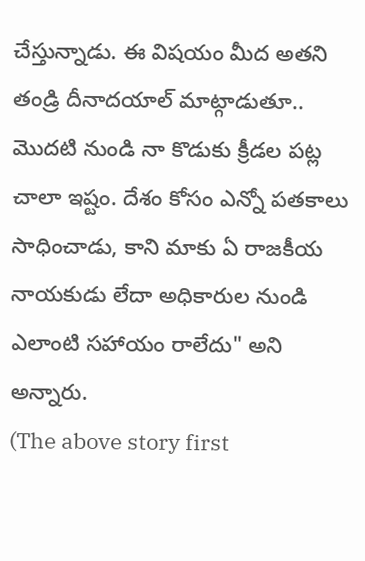చేస్తున్నాడు. ఈ విషయం మీద అతని తండ్రి దీనాదయాల్ మాట్గాడుతూ.. మొదటి నుండి నా కొడుకు క్రీడల పట్ల చాలా ఇష్టం. దేశం కోసం ఎన్నో పతకాలు సాధించాడు, కాని మాకు ఏ రాజకీయ నాయకుడు లేదా అధికారుల నుండి ఎలాంటి సహాయం రాలేదు" అని అన్నారు.
(The above story first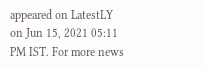appeared on LatestLY on Jun 15, 2021 05:11 PM IST. For more news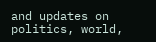and updates on politics, world,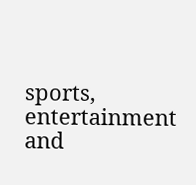sports, entertainment and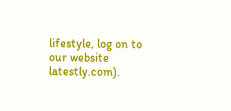lifestyle, log on to our website latestly.com).